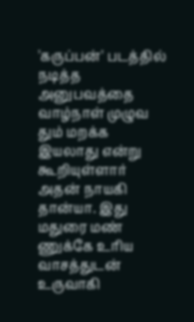'கருப்பன்' படத்தில் நடித்த அனுபவத்தை வாழ்நாள் முழுவ தும் மறக்க இயலாது என்று கூறியுள்ளார் அதன் நாயகி தான்யா. இது மதுரை மண் ணுக்கே உரிய வாசத்துடன் உருவாகி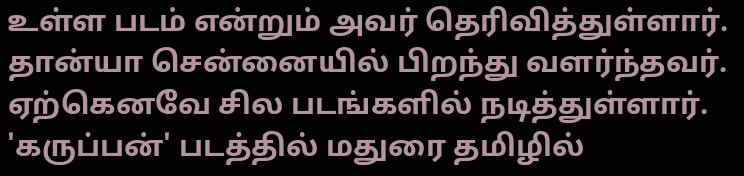உள்ள படம் என்றும் அவர் தெரிவித்துள்ளார். தான்யா சென்னையில் பிறந்து வளர்ந்தவர். ஏற்கெனவே சில படங்களில் நடித்துள்ளார். 'கருப்பன்' படத்தில் மதுரை தமிழில்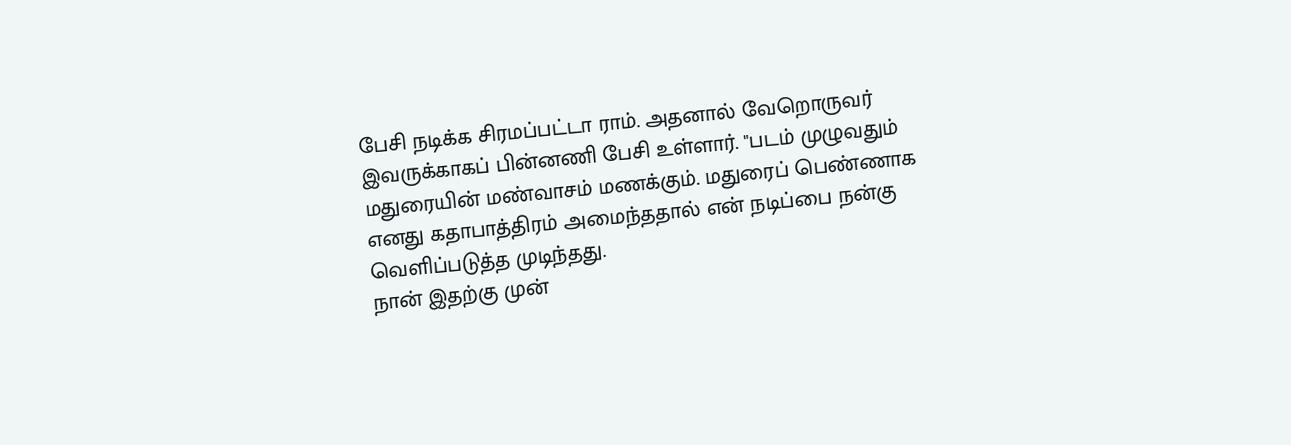பேசி நடிக்க சிரமப்பட்டா ராம். அதனால் வேறொருவர் இவருக்காகப் பின்னணி பேசி உள்ளார். "படம் முழுவதும் மதுரையின் மண்வாசம் மணக்கும். மதுரைப் பெண்ணாக எனது கதாபாத்திரம் அமைந்ததால் என் நடிப்பை நன்கு வெளிப்படுத்த முடிந்தது.
நான் இதற்கு முன்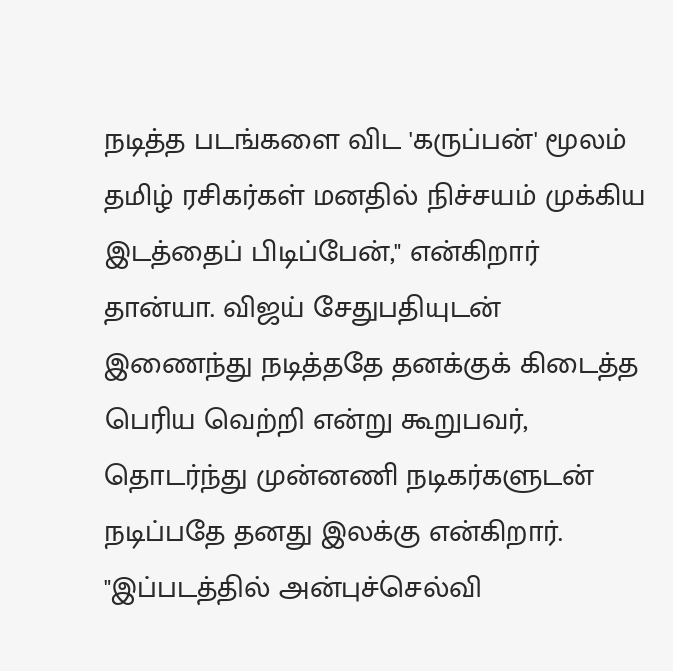நடித்த படங்களை விட 'கருப்பன்' மூலம் தமிழ் ரசிகர்கள் மனதில் நிச்சயம் முக்கிய இடத்தைப் பிடிப்பேன்," என்கிறார் தான்யா. விஜய் சேதுபதியுடன் இணைந்து நடித்ததே தனக்குக் கிடைத்த பெரிய வெற்றி என்று கூறுபவர், தொடர்ந்து முன்னணி நடிகர்களுடன் நடிப்பதே தனது இலக்கு என்கிறார். "இப்படத்தில் அன்புச்செல்வி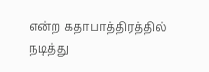என்ற கதாபாத்திரத்தில் நடித்து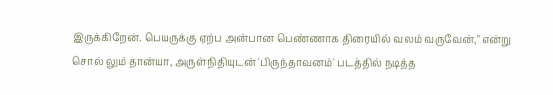இருக்கிறேன். பெயருக்கு ஏற்ப அன்பான பெண்ணாக திரையில் வலம் வருவேன்," என்று சொல் லும் தான்யா, அருள்நிதியுடன் 'பிருந்தாவனம்' படத்தில் நடித்த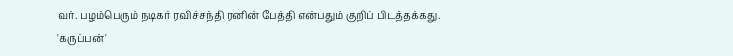வர். பழம்பெரும் நடிகர் ரவிச்சந்தி ரனின் பேத்தி என்பதும் குறிப் பிடத்தக்கது.
'கருப்பன்'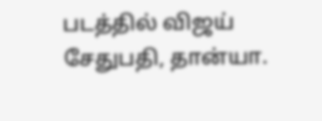படத்தில் விஜய் சேதுபதி, தான்யா.